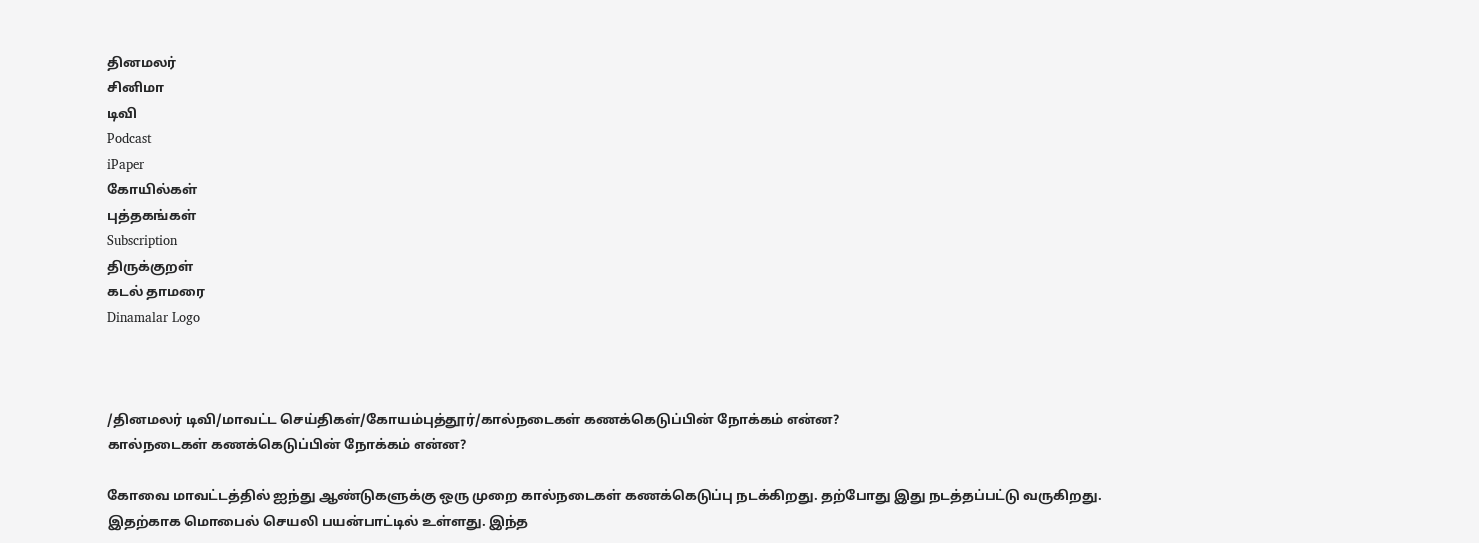தினமலர்
சினிமா
டிவி
Podcast
iPaper
கோயில்கள்
புத்தகங்கள்
Subscription
திருக்குறள்
கடல் தாமரை
Dinamalar Logo



/தினமலர் டிவி/மாவட்ட செய்திகள்/கோயம்புத்தூர்/கால்நடைகள் கணக்கெடுப்பின் நோக்கம் என்ன?
கால்நடைகள் கணக்கெடுப்பின் நோக்கம் என்ன?

கோவை மாவட்டத்தில் ஐந்து ஆண்டுகளுக்கு ஒரு முறை கால்நடைகள் கணக்கெடுப்பு நடக்கிறது. தற்போது இது நடத்தப்பட்டு வருகிறது. இதற்காக மொபைல் செயலி பயன்பாட்டில் உள்ளது. இந்த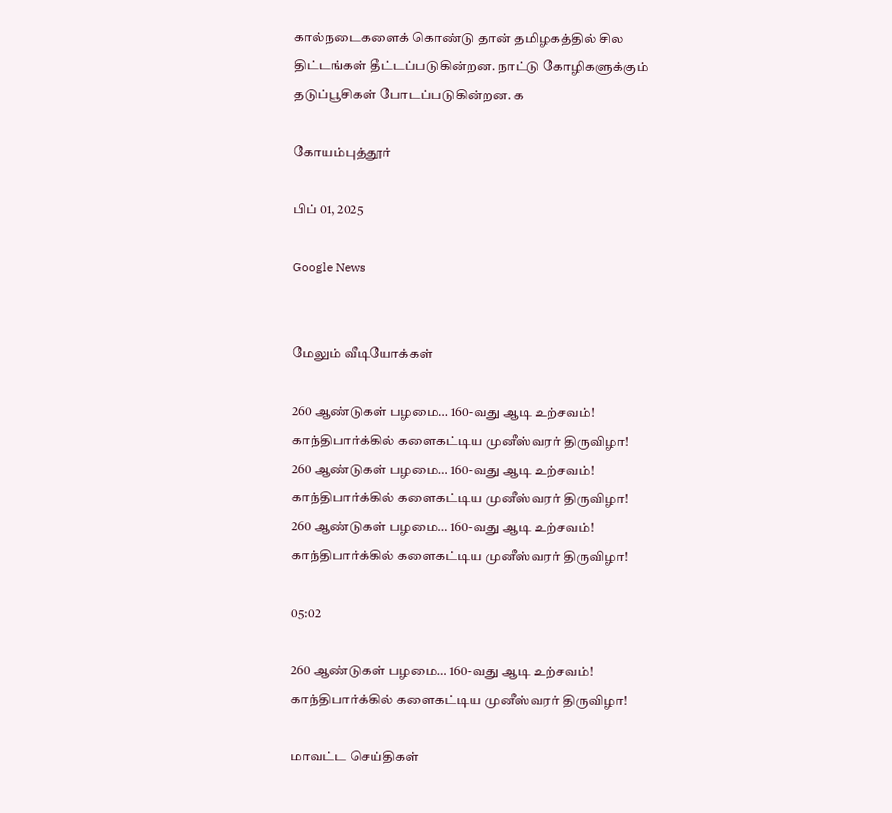கால்நடைகளைக் கொண்டு தான் தமிழகத்தில் சில திட்டங்கள் தீட்டப்படுகின்றன. நாட்டு கோழிகளுக்கும் தடுப்பூசிகள் போடப்படுகின்றன. க

கோயம்புத்தூர்

பிப் 01, 2025

Google News


மேலும் வீடியோக்கள்

260 ஆண்டுகள் பழமை… 160-வது ஆடி உற்சவம்! காந்திபார்க்கில் களைகட்டிய முனீஸ்வரர் திருவிழா!
260 ஆண்டுகள் பழமை… 160-வது ஆடி உற்சவம்! காந்திபார்க்கில் களைகட்டிய முனீஸ்வரர் திருவிழா!
260 ஆண்டுகள் பழமை… 160-வது ஆடி உற்சவம்! காந்திபார்க்கில் களைகட்டிய முனீஸ்வரர் திருவிழா!

05:02

260 ஆண்டுகள் பழமை… 160-வது ஆடி உற்சவம்! காந்திபார்க்கில் களைகட்டிய முனீஸ்வரர் திருவிழா!

மாவட்ட செய்திகள்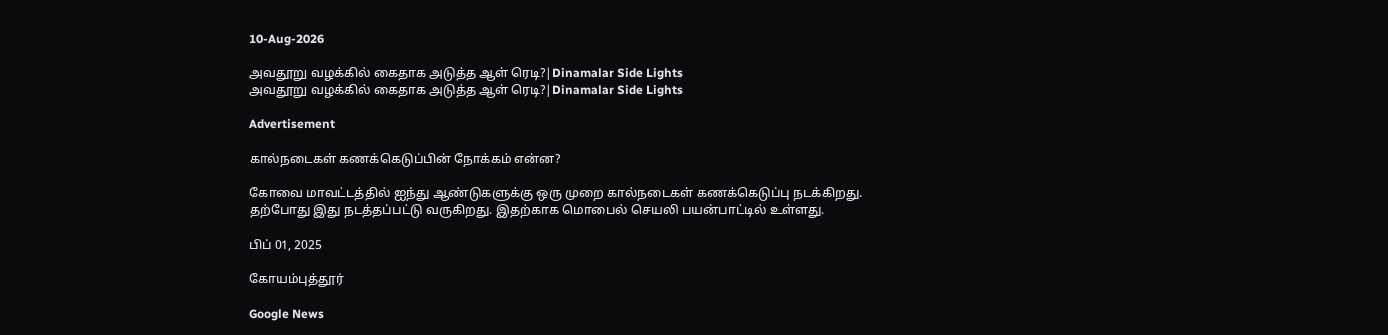10-Aug-2026

அவதூறு வழக்கில் கைதாக அடுத்த ஆள் ரெடி?|Dinamalar Side Lights
அவதூறு வழக்கில் கைதாக அடுத்த ஆள் ரெடி?|Dinamalar Side Lights

Advertisement

கால்நடைகள் கணக்கெடுப்பின் நோக்கம் என்ன?

கோவை மாவட்டத்தில் ஐந்து ஆண்டுகளுக்கு ஒரு முறை கால்நடைகள் கணக்கெடுப்பு நடக்கிறது. தற்போது இது நடத்தப்பட்டு வருகிறது. இதற்காக மொபைல் செயலி பயன்பாட்டில் உள்ளது.

பிப் 01, 2025

கோயம்புத்தூர்

Google News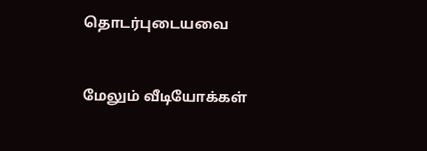தொடர்புடையவை


மேலும் வீடியோக்கள்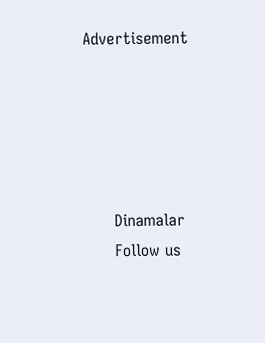Advertisement





      Dinamalar
      Follow us